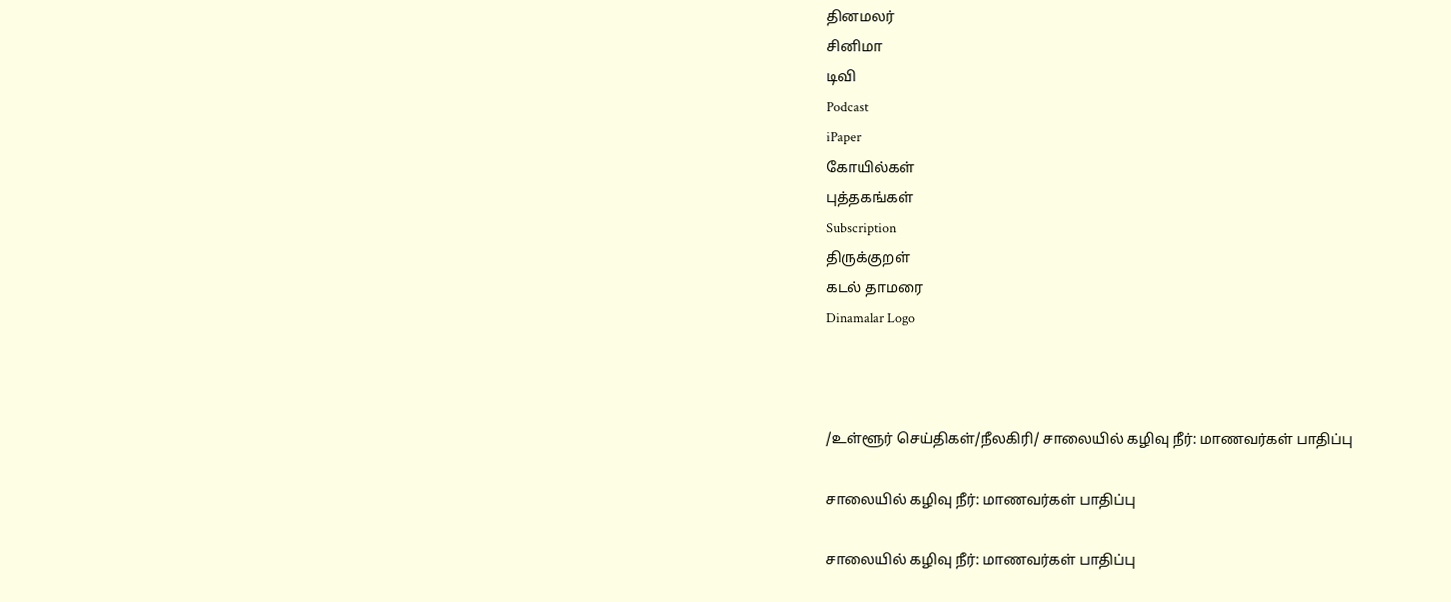தினமலர்
சினிமா
டிவி
Podcast
iPaper
கோயில்கள்
புத்தகங்கள்
Subscription
திருக்குறள்
கடல் தாமரை
Dinamalar Logo



/உள்ளூர் செய்திகள்/நீலகிரி/ சாலையில் கழிவு நீர்: மாணவர்கள் பாதிப்பு

சாலையில் கழிவு நீர்: மாணவர்கள் பாதிப்பு

சாலையில் கழிவு நீர்: மாணவர்கள் பாதிப்பு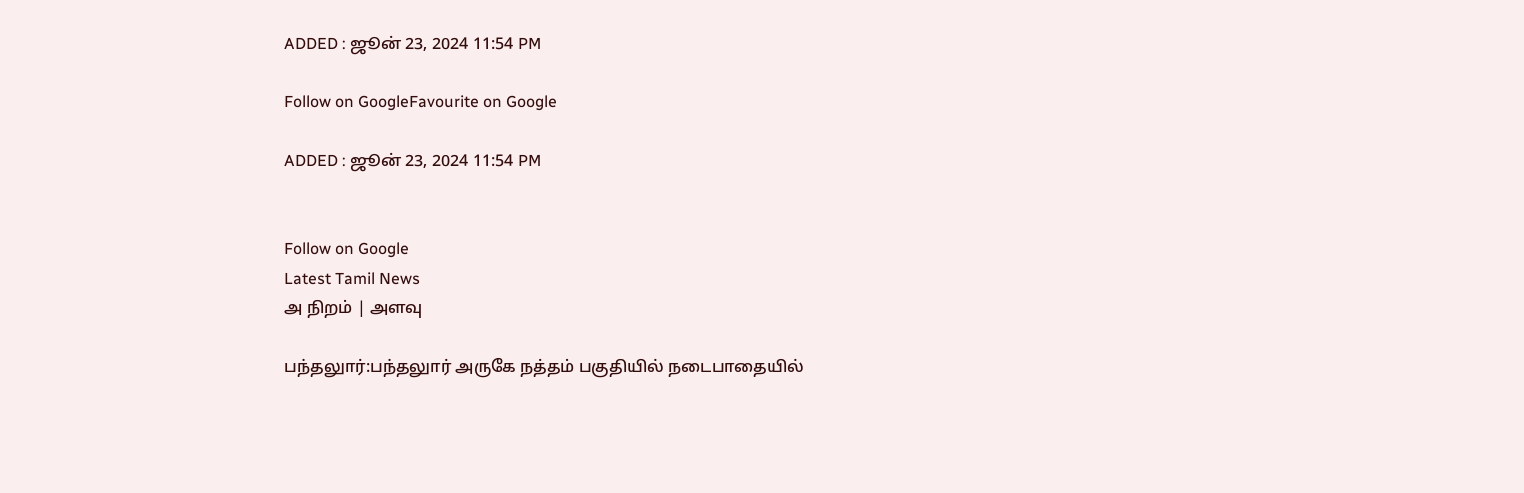ADDED : ஜூன் 23, 2024 11:54 PM

Follow on GoogleFavourite on Google

ADDED : ஜூன் 23, 2024 11:54 PM


Follow on Google
Latest Tamil News
அ நிறம் | அளவு

பந்தலுார்:பந்தலுார் அருகே நத்தம் பகுதியில் நடைபாதையில்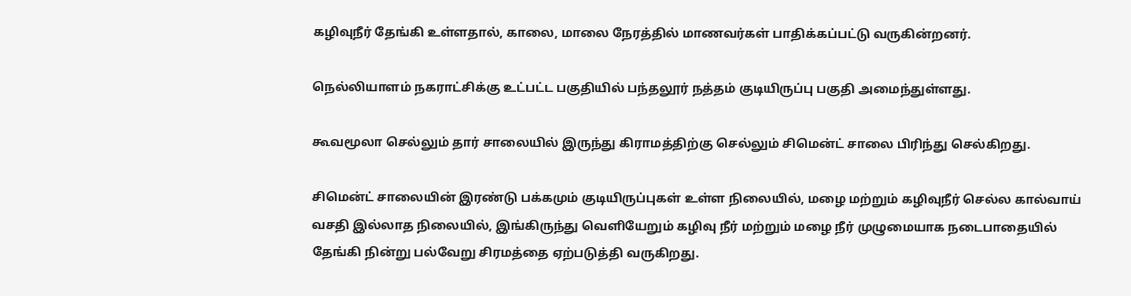கழிவுநீர் தேங்கி உள்ளதால், காலை, மாலை நேரத்தில் மாணவர்கள் பாதிக்கப்பட்டு வருகின்றனர்.

நெல்லியாளம் நகராட்சிக்கு உட்பட்ட பகுதியில் பந்தலூர் நத்தம் குடியிருப்பு பகுதி அமைந்துள்ளது.

கூவமூலா செல்லும் தார் சாலையில் இருந்து கிராமத்திற்கு செல்லும் சிமென்ட் சாலை பிரிந்து செல்கிறது.

சிமென்ட் சாலையின் இரண்டு பக்கமும் குடியிருப்புகள் உள்ள நிலையில், மழை மற்றும் கழிவுநீர் செல்ல கால்வாய் வசதி இல்லாத நிலையில், இங்கிருந்து வெளியேறும் கழிவு நீர் மற்றும் மழை நீர் முழுமையாக நடைபாதையில் தேங்கி நின்று பல்வேறு சிரமத்தை ஏற்படுத்தி வருகிறது.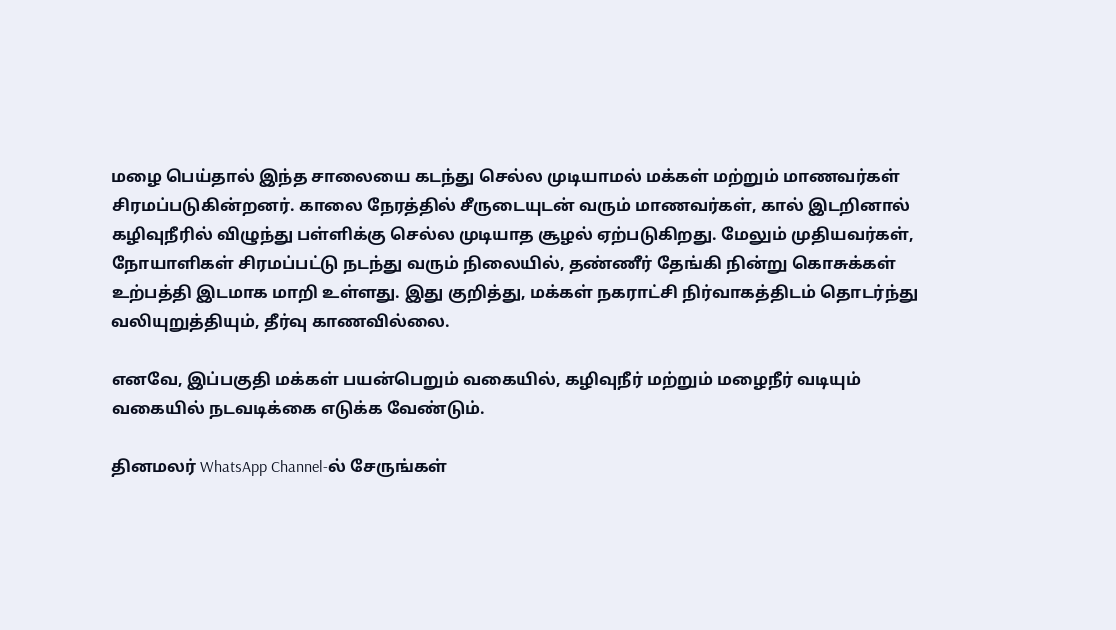மழை பெய்தால் இந்த சாலையை கடந்து செல்ல முடியாமல் மக்கள் மற்றும் மாணவர்கள் சிரமப்படுகின்றனர். காலை நேரத்தில் சீருடையுடன் வரும் மாணவர்கள், கால் இடறினால் கழிவுநீரில் விழுந்து பள்ளிக்கு செல்ல முடியாத சூழல் ஏற்படுகிறது. மேலும் முதியவர்கள், நோயாளிகள் சிரமப்பட்டு நடந்து வரும் நிலையில், தண்ணீர் தேங்கி நின்று கொசுக்கள் உற்பத்தி இடமாக மாறி உள்ளது. இது குறித்து, மக்கள் நகராட்சி நிர்வாகத்திடம் தொடர்ந்து வலியுறுத்தியும், தீர்வு காணவில்லை.

எனவே, இப்பகுதி மக்கள் பயன்பெறும் வகையில், கழிவுநீர் மற்றும் மழைநீர் வடியும் வகையில் நடவடிக்கை எடுக்க வேண்டும்.

தினமலர் WhatsApp Channel-ல் சேருங்கள்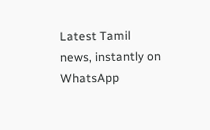Latest Tamil news, instantly on WhatsApp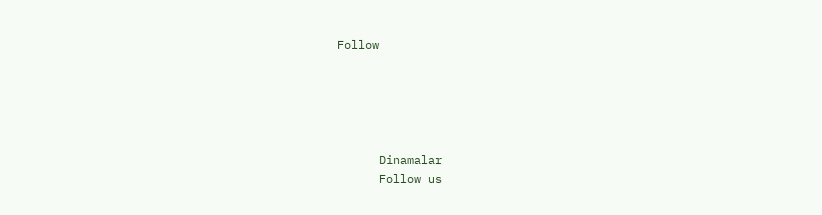Follow





      Dinamalar
      Follow us